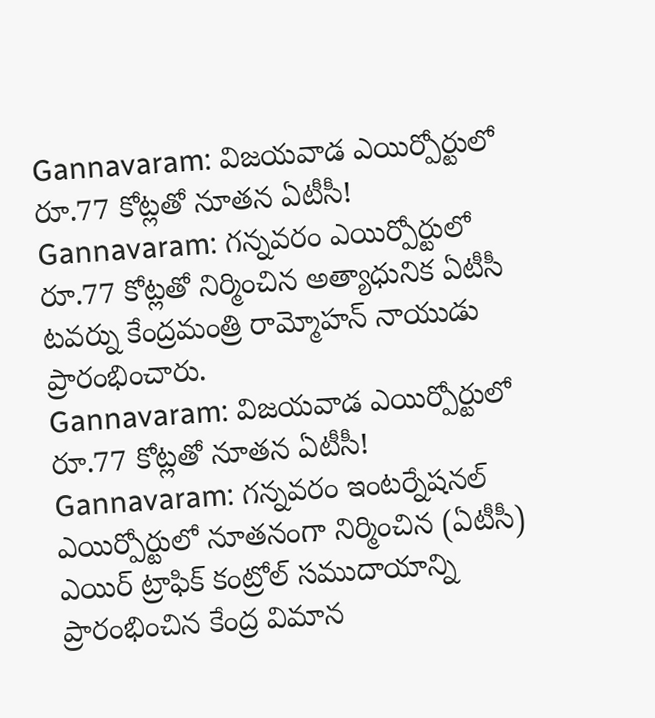Gannavaram: విజయవాడ ఎయిర్పోర్టులో రూ.77 కోట్లతో నూతన ఏటీసీ!
Gannavaram: గన్నవరం ఎయిర్పోర్టులో రూ.77 కోట్లతో నిర్మించిన అత్యాధునిక ఏటీసీ టవర్ను కేంద్రమంత్రి రామ్మోహన్ నాయుడు ప్రారంభించారు.
Gannavaram: విజయవాడ ఎయిర్పోర్టులో రూ.77 కోట్లతో నూతన ఏటీసీ!
Gannavaram: గన్నవరం ఇంటర్నేషనల్ ఎయిర్పోర్టులో నూతనంగా నిర్మించిన (ఏటీసీ) ఎయిర్ ట్రాఫిక్ కంట్రోల్ సముదాయాన్ని ప్రారంభించిన కేంద్ర విమాన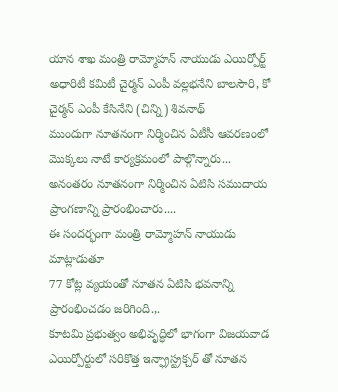యాన శాఖ మంత్రి రామ్మోహన్ నాయుడు ఎయిర్పోర్ట్ అధారిటీ కమిటీ చైర్మన్ ఎంపీ వల్లభనేని బాలసౌరి, కో చైర్మన్ ఎంపీ కేసినేని (చిన్ని) శివనాథ్
ముందుగా నూతనంగా నిర్మించిన ఏటీసీ ఆవరణంలో మొక్కలు నాటే కార్యక్రమంలో పాల్గొన్నారు...
అనంతరం నూతనంగా నిర్మించిన ఏటిసి సముదాయ ప్రాంగణాన్ని ప్రారంభించారు....
ఈ సందర్భంగా మంత్రి రామ్మోహన్ నాయుడు మాట్లాడుతూ
77 కోట్ల వ్యయంతో నూతన ఏటిసి భవనాన్ని ప్రారంభించడం జరిగింది.,.
కూటమి ప్రభుత్వం అభివృద్ధిలో భాగంగా విజయవాడ ఎయిర్పోర్టులో సరికొత్త ఇన్ఫ్రాస్ట్రక్చర్ తో నూతన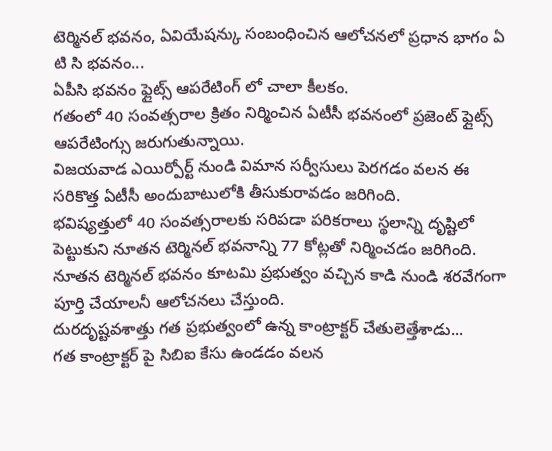టెర్మినల్ భవనం, ఏవియేషన్కు సంబంధించిన ఆలోచనలో ప్రధాన భాగం ఏ టి సి భవనం...
ఏపీసి భవనం ఫ్లైట్స్ ఆపరేటింగ్ లో చాలా కీలకం.
గతంలో 40 సంవత్సరాల క్రితం నిర్మించిన ఏటీసీ భవనంలో ప్రజెంట్ ఫ్లైట్స్ ఆపరేటింగ్సు జరుగుతున్నాయి.
విజయవాడ ఎయిర్పోర్ట్ నుండి విమాన సర్వీసులు పెరగడం వలన ఈ సరికొత్త ఏటీసీ అందుబాటులోకి తీసుకురావడం జరిగింది.
భవిష్యత్తులో 40 సంవత్సరాలకు సరిపడా పరికరాలు స్థలాన్ని దృష్టిలో పెట్టుకుని నూతన టెర్మినల్ భవనాన్ని 77 కోట్లతో నిర్మించడం జరిగింది.
నూతన టెర్మినల్ భవనం కూటమి ప్రభుత్వం వచ్చిన కాడి నుండి శరవేగంగా పూర్తి చేయాలనీ ఆలోచనలు చేస్తుంది.
దురదృష్టవశాత్తు గత ప్రభుత్వంలో ఉన్న కాంట్రాక్టర్ చేతులెత్తేశాడు...
గత కాంట్రాక్టర్ పై సిబిఐ కేసు ఉండడం వలన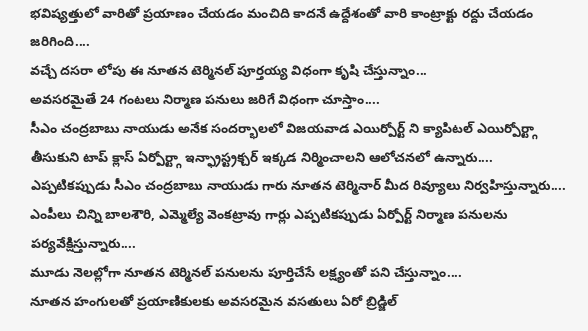భవిష్యత్తులో వారితో ప్రయాణం చేయడం మంచిది కాదనే ఉద్దేశంతో వారి కాంట్రాక్టు రద్దు చేయడం జరిగింది....
వచ్చే దసరా లోపు ఈ నూతన టెర్మినల్ పూర్తయ్య విధంగా కృషి చేస్తున్నాం...
అవసరమైతే 24 గంటలు నిర్మాణ పనులు జరిగే విధంగా చూస్తాం....
సీఎం చంద్రబాబు నాయుడు అనేక సందర్భాలలో విజయవాడ ఎయిర్పోర్ట్ ని క్యాపిటల్ ఎయిర్పోర్ట్గా తీసుకుని టాప్ క్లాస్ ఏర్పోర్ట్గా ఇన్ఫ్రాస్ట్రక్చర్ ఇక్కడ నిర్మించాలని ఆలోచనలో ఉన్నారు....
ఎప్పటికప్పుడు సీఎం చంద్రబాబు నాయుడు గారు నూతన టెర్మినార్ మీద రివ్యూలు నిర్వహిస్తున్నారు....
ఎంపీలు చిన్ని బాలశౌరి, ఎమ్మెల్యే వెంకట్రావు గార్లు ఎప్పటికప్పుడు ఏర్పోర్ట్ నిర్మాణ పనులను పర్యవేక్షిస్తున్నారు....
మూడు నెలల్లోగా నూతన టెర్మినల్ పనులను పూర్తిచేసే లక్ష్యంతో పని చేస్తున్నాం....
నూతన హంగులతో ప్రయాణికులకు అవసరమైన వసతులు ఏరో బ్రిడ్జిల్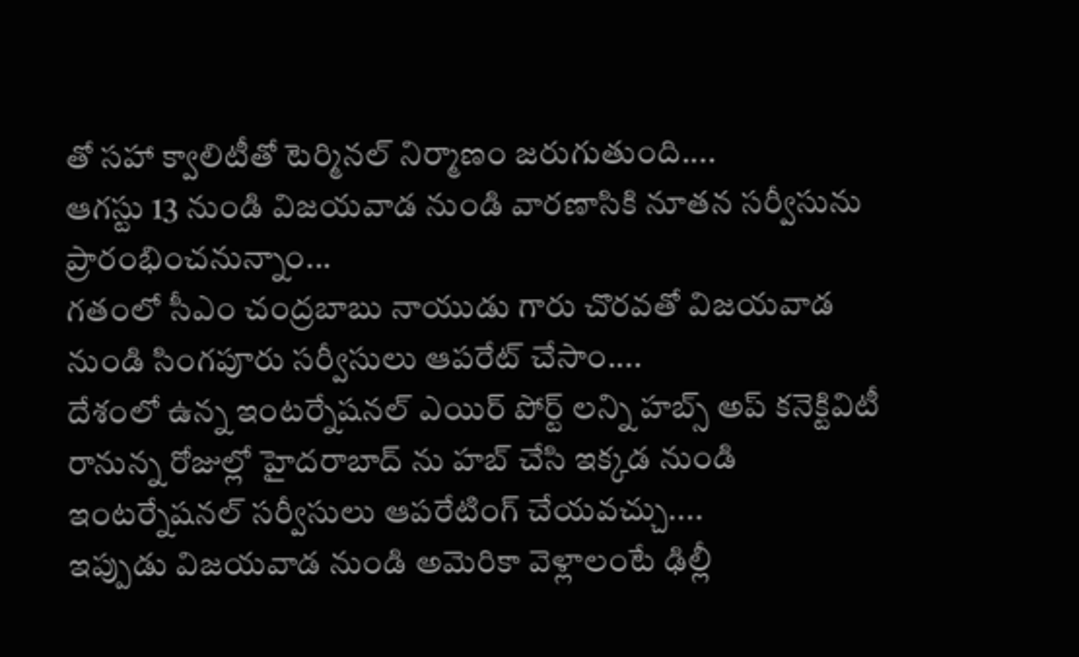తో సహా క్వాలిటీతో టెర్మినల్ నిర్మాణం జరుగుతుంది....
ఆగస్టు 13 నుండి విజయవాడ నుండి వారణాసికి నూతన సర్వీసును ప్రారంభించనున్నాం...
గతంలో సీఎం చంద్రబాబు నాయుడు గారు చొరవతో విజయవాడ నుండి సింగపూరు సర్వీసులు ఆపరేట్ చేసాం....
దేశంలో ఉన్న ఇంటర్నేషనల్ ఎయిర్ పోర్ట్ లన్ని హబ్స్ అప్ కనెక్టివిటీ రానున్న రోజుల్లో హైదరాబాద్ ను హబ్ చేసి ఇక్కడ నుండి ఇంటర్నేషనల్ సర్వీసులు ఆపరేటింగ్ చేయవచ్చు....
ఇప్పుడు విజయవాడ నుండి అమెరికా వెళ్లాలంటే ఢిల్లీ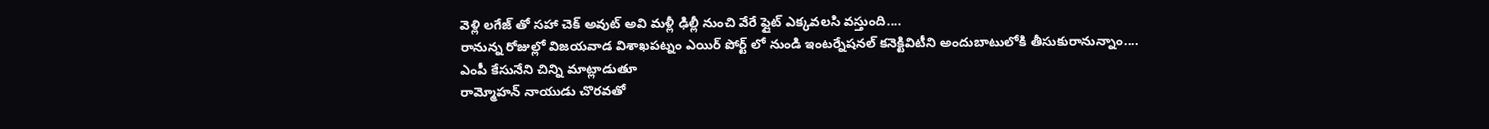వెళ్లి లగేజ్ తో సహా చెక్ అవుట్ అవి మళ్లీ ఢిల్లీ నుంచి వేరే ఫ్లైట్ ఎక్కవలసి వస్తుంది....
రానున్న రోజుల్లో విజయవాడ విశాఖపట్నం ఎయిర్ పోర్ట్ లో నుండి ఇంటర్నేషనల్ కనెక్టివిటీని అందుబాటులోకి తీసుకురానున్నాం....
ఎంపీ కేసునేని చిన్ని మాట్లాడుతూ
రామ్మోహన్ నాయుడు చొరవతో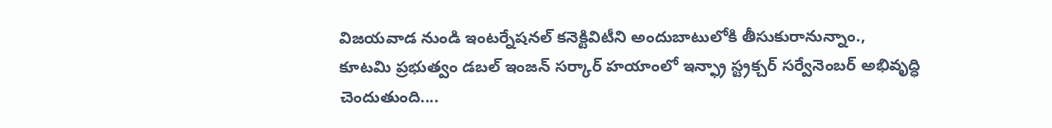విజయవాడ నుండి ఇంటర్నేషనల్ కనెక్టివిటీని అందుబాటులోకి తీసుకురానున్నాం.,
కూటమి ప్రభుత్వం డబల్ ఇంజన్ సర్కార్ హయాంలో ఇన్ఫ్రా స్ట్రక్చర్ సర్వేనెంబర్ అభివృద్ధి చెందుతుంది....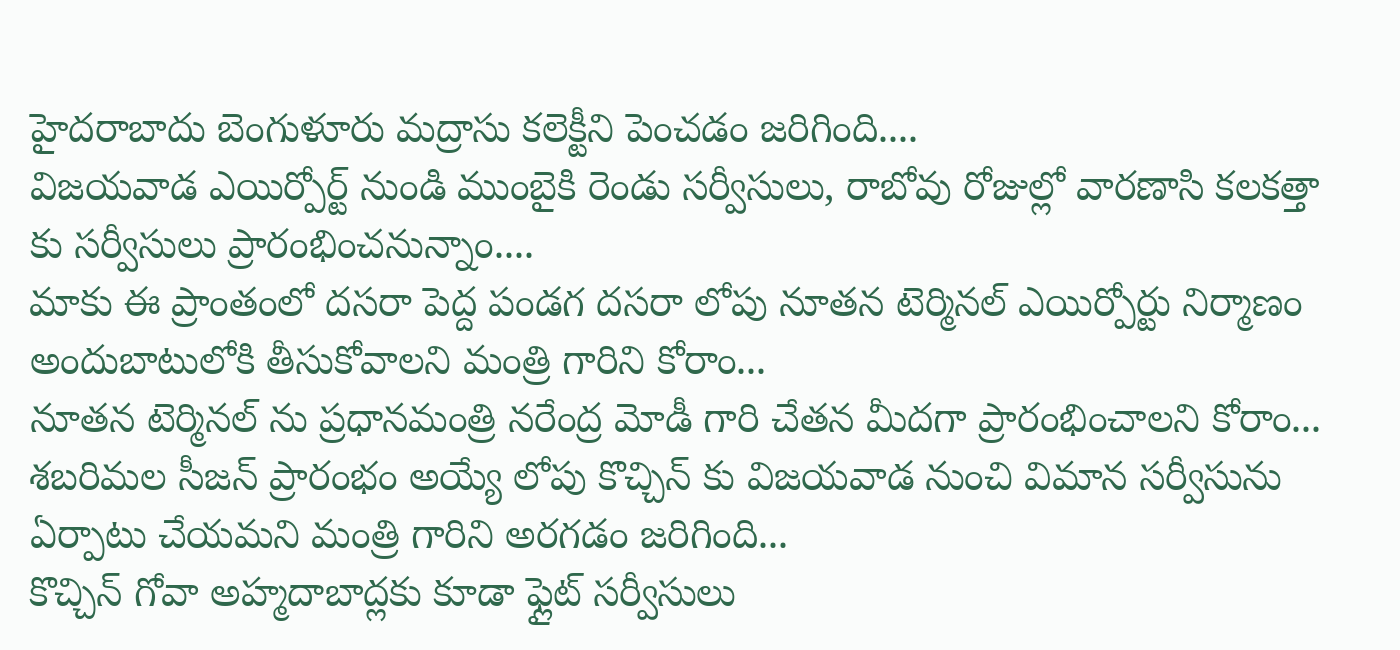హైదరాబాదు బెంగుళూరు మద్రాసు కలెక్టీని పెంచడం జరిగింది....
విజయవాడ ఎయిర్పోర్ట్ నుండి ముంబైకి రెండు సర్వీసులు, రాబోవు రోజుల్లో వారణాసి కలకత్తా కు సర్వీసులు ప్రారంభించనున్నాం....
మాకు ఈ ప్రాంతంలో దసరా పెద్ద పండగ దసరా లోపు నూతన టెర్మినల్ ఎయిర్పోర్టు నిర్మాణం అందుబాటులోకి తీసుకోవాలని మంత్రి గారిని కోరాం...
నూతన టెర్మినల్ ను ప్రధానమంత్రి నరేంద్ర మోడీ గారి చేతన మీదగా ప్రారంభించాలని కోరాం...
శబరిమల సీజన్ ప్రారంభం అయ్యే లోపు కొచ్చిన్ కు విజయవాడ నుంచి విమాన సర్వీసును ఏర్పాటు చేయమని మంత్రి గారిని అరగడం జరిగింది...
కొచ్చిన్ గోవా అహ్మదాబాద్లకు కూడా ఫ్లైట్ సర్వీసులు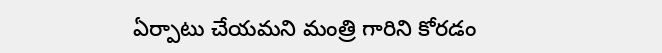ఏర్పాటు చేయమని మంత్రి గారిని కోరడం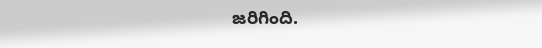జరిగింది.